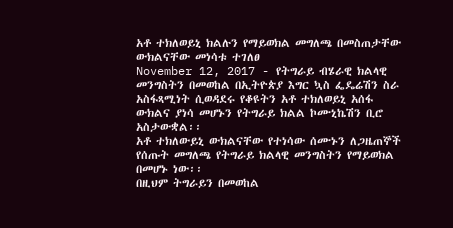አቶ ተክለወይኒ ክልሉን የማይወክል መግለጫ በመስጠታቸው ውክልናቸው መነሳቱ ተገለፀ
November 12, 2017 - የትግራይ ብሄራዊ ክልላዊ መንግስትን በመወከል በኢትዮጵያ እግር ኳስ ፌዴሬሽን ስራ አስፋጻሚነት ሲወዳደሩ የቆዩትን አቶ ተክለወይኒ አሰፋ ውክልና ያነሳ መሆኑን የትግራይ ክልል ኮሙኒኬሽን ቢሮ አስታውቋል፡፡
አቶ ተክለውይኒ ውክልናቸው የተነሳው ሰሙኑን ለጋዜጠኞች የሰጡት መግለጫ የትግራይ ክልላዊ መንግስትን የማይወክል በመሆኑ ነው፡፡
በዚህም ትግራይን በመወከል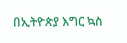በኢትዮጵያ እግር ኳስ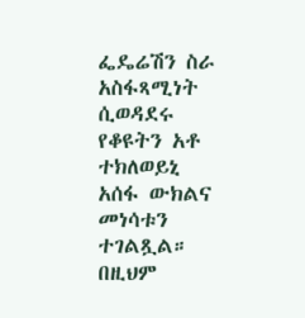ፌዴሬሽን ስራ አስፋጻሚነት ሲወዳደሩ የቆዩትን አቶ ተክለወይኒ አሰፋ ውክልና መነሳቱን ተገልጿል።
በዚህም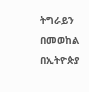ትግራይን በመወከል በኢትዮጵያ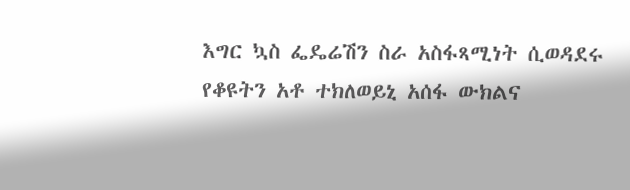እግር ኳስ ፌዴሬሽን ስራ አስፋጻሚነት ሲወዳደሩ የቆዩትን አቶ ተክለወይኒ አሰፋ ውክልና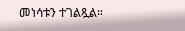መነሳቱን ተገልጿል።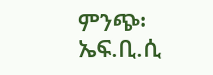ምንጭ፡ ኤፍ.ቢ.ሲ